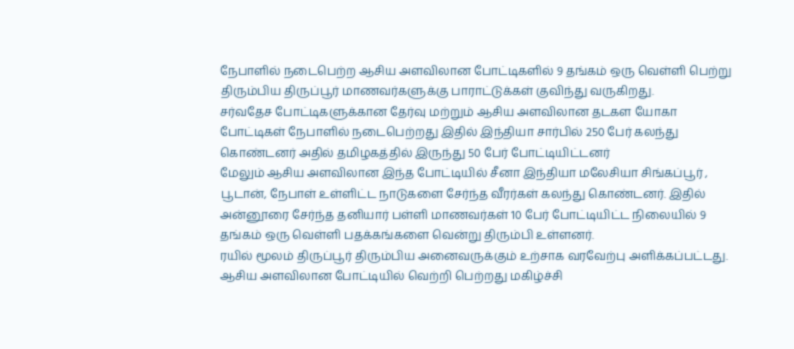நேபாளில் நடைபெற்ற ஆசிய அளவிலான போட்டிகளில் 9 தங்கம் ஒரு வெள்ளி பெற்று திரும்பிய திருப்பூர் மாணவர்களுக்கு பாராட்டுக்கள் குவிந்து வருகிறது.
சர்வதேச போட்டிகளுக்கான தேர்வு மற்றும் ஆசிய அளவிலான தடகள யோகா போட்டிகள் நேபாளில் நடைபெற்றது இதில் இந்தியா சார்பில் 250 பேர் கலந்து கொண்டனர் அதில் தமிழகத்தில் இருந்து 50 பேர் போட்டியிட்டனர்
மேலும் ஆசிய அளவிலான இந்த போட்டியில் சீனா இந்தியா மலேசியா சிங்கப்பூர் , பூடான், நேபாள் உள்ளிட்ட நாடுகளை சேர்ந்த வீரர்கள் கலந்து கொண்டனர். இதில் அன்னூரை சேர்ந்த தனியார் பள்ளி மாணவர்கள் 10 பேர் போட்டியிட்ட நிலையில் 9 தங்கம் ஒரு வெள்ளி பதக்கங்களை வென்று திரும்பி உள்ளனர்.
ரயில் மூலம் திருப்பூர் திரும்பிய அனைவருக்கும் உற்சாக வரவேற்பு அளிக்கப்பட்டது. ஆசிய அளவிலான போட்டியில் வெற்றி பெற்றது மகிழ்ச்சி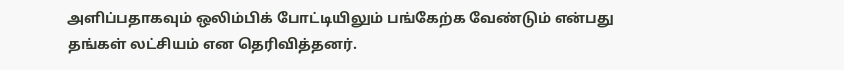அளிப்பதாகவும் ஒலிம்பிக் போட்டியிலும் பங்கேற்க வேண்டும் என்பது தங்கள் லட்சியம் என தெரிவித்தனர்.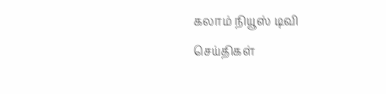கலாம் நியூஸ் டிவி
செய்திகள்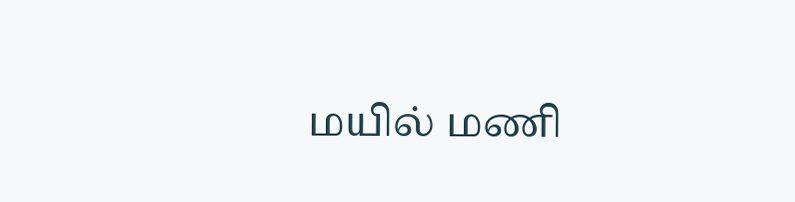மயில் மணி